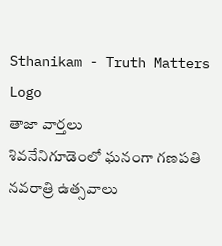Sthanikam - Truth Matters
Logo
తాజా వార్తలు
శివనేనిగూడెంలో ఘనంగా గణపతి నవరాత్రి ఉత్సవాలు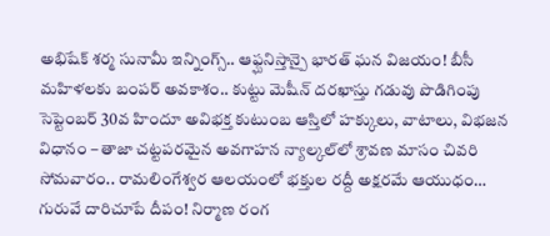అభిషేక్ శర్మ సునామీ ఇన్నింగ్స్.. ఆఫ్ఘనిస్తాన్పై భారత్ ఘన విజయం! బీసీ మహిళలకు బంపర్ అవకాశం.. కుట్టు మెషీన్ దరఖాస్తు గడువు పొడిగింపు సెప్టెంబర్ 30వ హిందూ అవిభక్త కుటుంబ ఆస్తిలో హక్కులు, వాటాలు, విభజన విధానం – తాజా చట్టపరమైన అవగాహన న్యాల్కల్‌లో శ్రావణ మాసం చివరి సోమవారం.. రామలింగేశ్వర ఆలయంలో భక్తుల రద్దీ అక్షరమే ఆయుధం… గురువే దారిచూపే దీపం! నిర్మాణ రంగ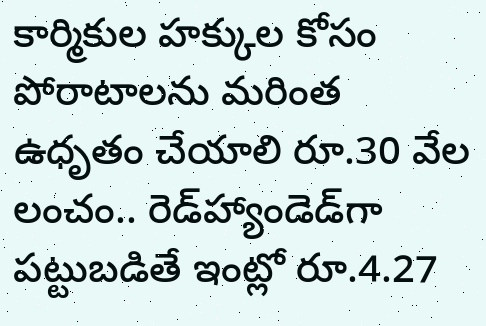కార్మికుల హక్కుల కోసం పోరాటాలను మరింత ఉధృతం చేయాలి రూ.30 వేల లంచం.. రెడ్‌హ్యాండెడ్‌గా పట్టుబడితే ఇంట్లో రూ.4.27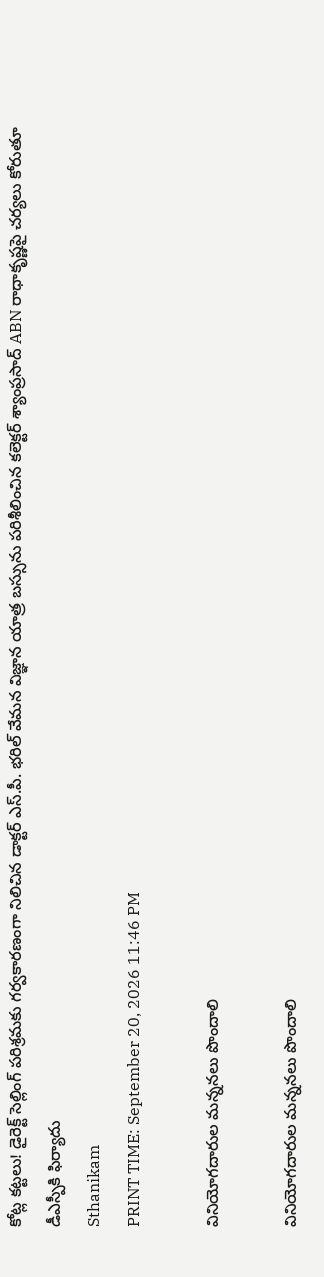కోట్ల కట్టలు! డైరెక్ట్ సెల్లింగ్ పరిశ్రమకు గర్వకారణంగా నిలిచిన డాక్టర్ ఎస్.పీ. భరిల్ వేమన విజ్ఞాన యాత్ర బస్సును పరిశీలించిన కలెక్టర్ శ్యాంప్రసాద్ ABN రాధాకృష్ణపై చర్యలు కోరుతూ డీఎస్పీకి ఫిర్యాదు
Sthanikam
PRINT TIME: September 20, 2026 11:46 PM

వినియోగదారుల మన్ననలు పొందాలి

వినియోగదారుల మన్ననలు పొందాలి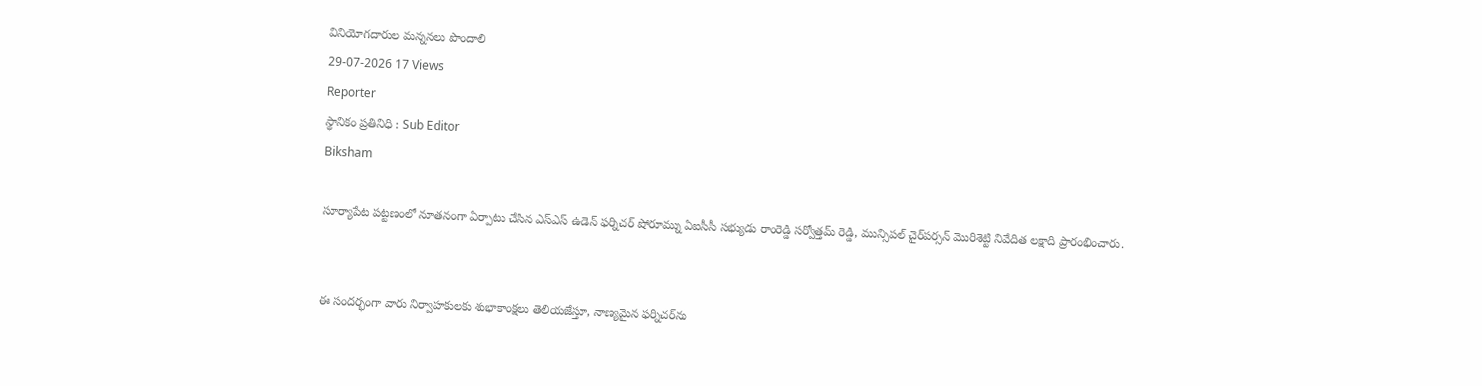వినియోగదారుల మన్ననలు పొందాలి
29-07-2026 17 Views
Reporter
స్థానికం ప్రతినిధి : Sub Editor
Biksham

సూర్యాపేట పట్టణంలో నూతనంగా ఏర్పాటు చేసిన ఎస్‌ఎస్ ఉడెన్ ఫర్నిచర్ షోరూమ్ను ఏఐసీసీ సభ్యుడు రాంరెడ్డి సర్వోత్తమ్ రెడ్డి, మున్సిపల్ చైర్‌పర్సన్ మొరిశెట్టి నివేదిత లక్షాది ప్రారంభించారు.


ఈ సందర్భంగా వారు నిర్వాహకులకు శుభాకాంక్షలు తెలియజేస్తూ, నాణ్యమైన ఫర్నిచర్‌ను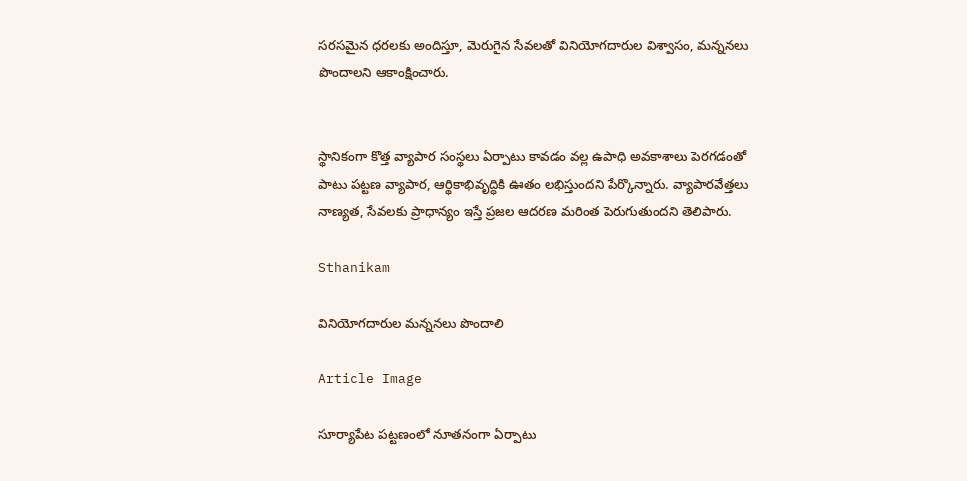సరసమైన ధరలకు అందిస్తూ, మెరుగైన సేవలతో వినియోగదారుల విశ్వాసం, మన్ననలు పొందాలని ఆకాంక్షించారు.


స్థానికంగా కొత్త వ్యాపార సంస్థలు ఏర్పాటు కావడం వల్ల ఉపాధి అవకాశాలు పెరగడంతో పాటు పట్టణ వ్యాపార, ఆర్థికాభివృద్ధికి ఊతం లభిస్తుందని పేర్కొన్నారు. వ్యాపారవేత్తలు నాణ్యత, సేవలకు ప్రాధాన్యం ఇస్తే ప్రజల ఆదరణ మరింత పెరుగుతుందని తెలిపారు.

Sthanikam

వినియోగదారుల మన్ననలు పొందాలి

Article Image

సూర్యాపేట పట్టణంలో నూతనంగా ఏర్పాటు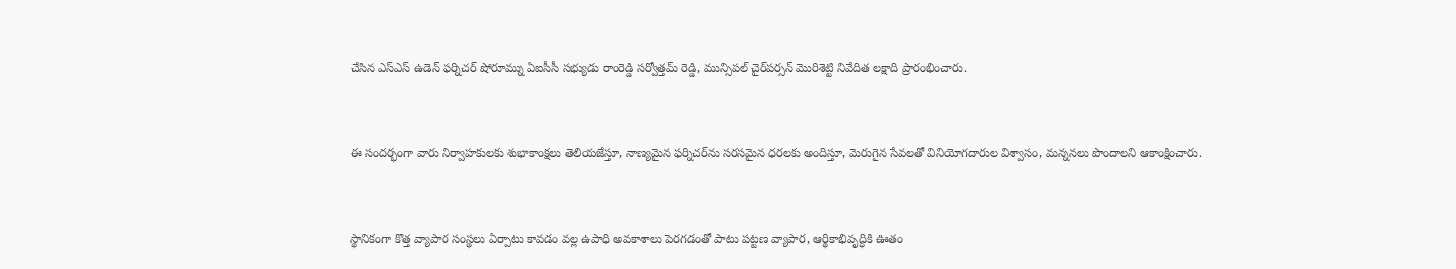చేసిన ఎస్‌ఎస్ ఉడెన్ ఫర్నిచర్ షోరూమ్ను ఏఐసీసీ సభ్యుడు రాంరెడ్డి సర్వోత్తమ్ రెడ్డి, మున్సిపల్ చైర్‌పర్సన్ మొరిశెట్టి నివేదిత లక్షాది ప్రారంభించారు.


ఈ సందర్భంగా వారు నిర్వాహకులకు శుభాకాంక్షలు తెలియజేస్తూ, నాణ్యమైన ఫర్నిచర్‌ను సరసమైన ధరలకు అందిస్తూ, మెరుగైన సేవలతో వినియోగదారుల విశ్వాసం, మన్ననలు పొందాలని ఆకాంక్షించారు.


స్థానికంగా కొత్త వ్యాపార సంస్థలు ఏర్పాటు కావడం వల్ల ఉపాధి అవకాశాలు పెరగడంతో పాటు పట్టణ వ్యాపార, ఆర్థికాభివృద్ధికి ఊతం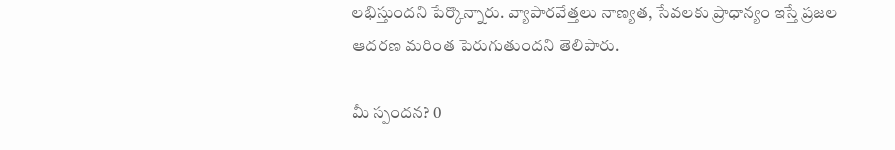లభిస్తుందని పేర్కొన్నారు. వ్యాపారవేత్తలు నాణ్యత, సేవలకు ప్రాధాన్యం ఇస్తే ప్రజల ఆదరణ మరింత పెరుగుతుందని తెలిపారు.

మీ స్పందన? 0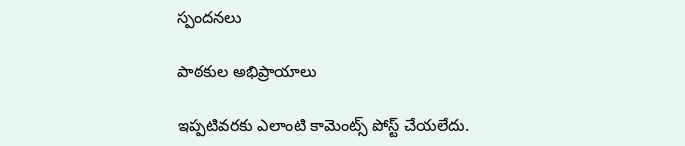స్పందనలు

పాఠకుల అభిప్రాయాలు

ఇప్పటివరకు ఎలాంటి కామెంట్స్ పోస్ట్ చేయలేదు.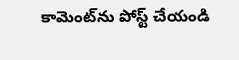కామెంట్‌ను పోస్ట్ చేయండి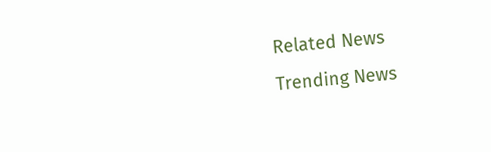Related News
Trending News